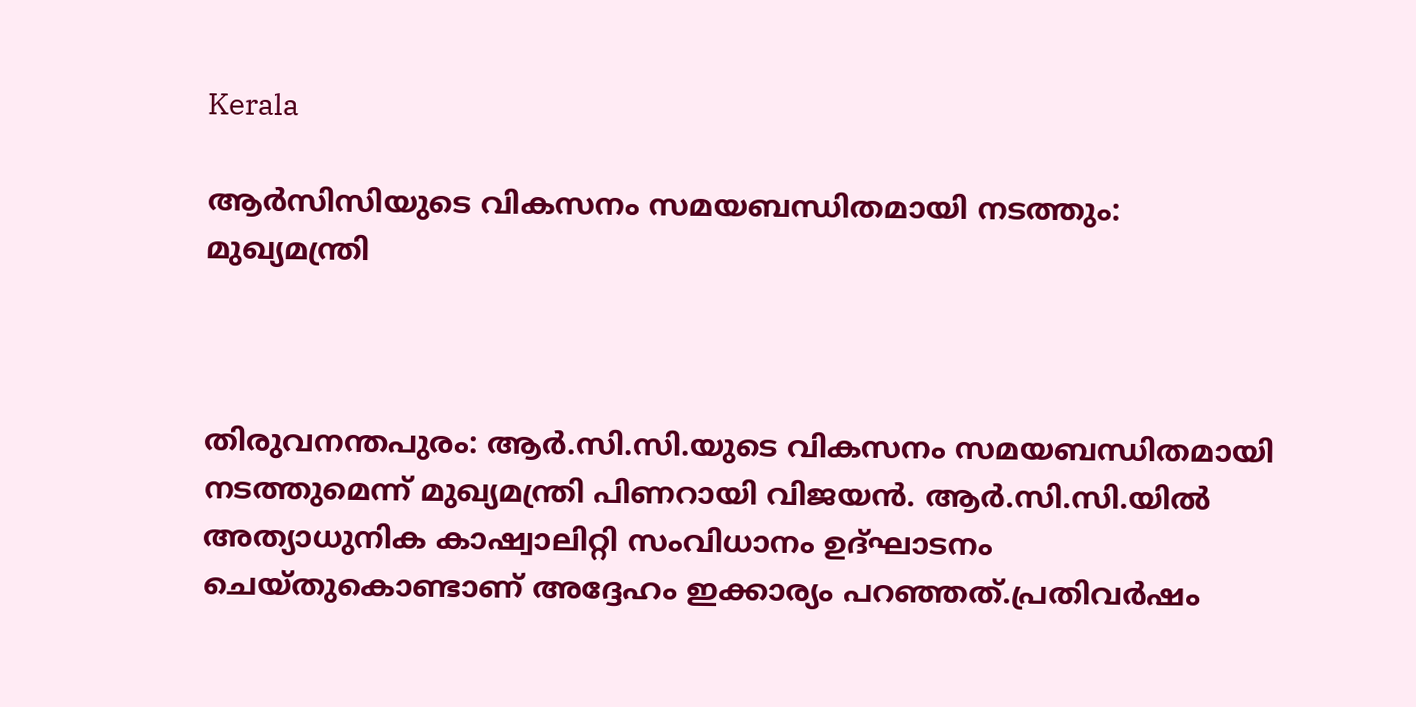Kerala

ആര്‍സിസിയുടെ വികസനം സമയബന്ധിതമായി നടത്തും: മുഖ്യമന്ത്രി



തിരുവനന്തപുരം: ആര്‍.സി.സി.യുടെ വികസനം സമയബന്ധിതമായി നടത്തുമെന്ന് മുഖ്യമന്ത്രി പിണറായി വിജയന്‍. ആര്‍.സി.സി.യില്‍ അത്യാധുനിക കാഷ്വാലിറ്റി സംവിധാനം ഉദ്ഘാടനം ചെയ്തുകൊണ്ടാണ് അദ്ദേഹം ഇക്കാര്യം പറഞ്ഞത്.പ്രതിവര്‍ഷം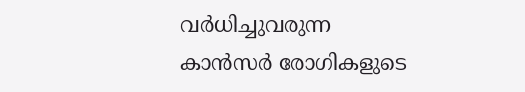വര്‍ധിച്ചുവരുന്ന കാന്‍സര്‍ രോഗികളുടെ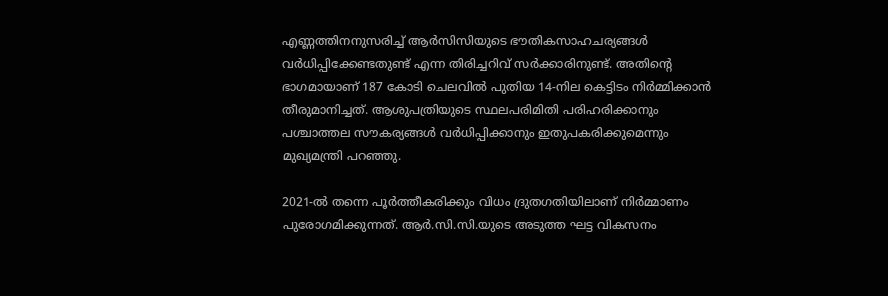എണ്ണത്തിനനുസരിച്ച് ആര്‍സിസിയുടെ ഭൗതികസാഹചര്യങ്ങള്‍ വര്‍ധിപ്പിക്കേണ്ടതുണ്ട് എന്ന തിരിച്ചറിവ് സര്‍ക്കാരിനുണ്ട്. അതിന്റെ ഭാഗമായാണ് 187 കോടി ചെലവില്‍ പുതിയ 14-നില കെട്ടിടം നിര്‍മ്മിക്കാന്‍ തീരുമാനിച്ചത്. ആശുപത്രിയുടെ സ്ഥലപരിമിതി പരിഹരിക്കാനും പശ്ചാത്തല സൗകര്യങ്ങള്‍ വര്‍ധിപ്പിക്കാനും ഇതുപകരിക്കുമെന്നും മുഖ്യമന്ത്രി പറഞ്ഞു.

2021-ല്‍ തന്നെ പൂര്‍ത്തീകരിക്കും വിധം ദ്രുതഗതിയിലാണ് നിര്‍മ്മാണം പുരോഗമിക്കുന്നത്. ആര്‍.സി.സി.യുടെ അടുത്ത ഘട്ട വികസനം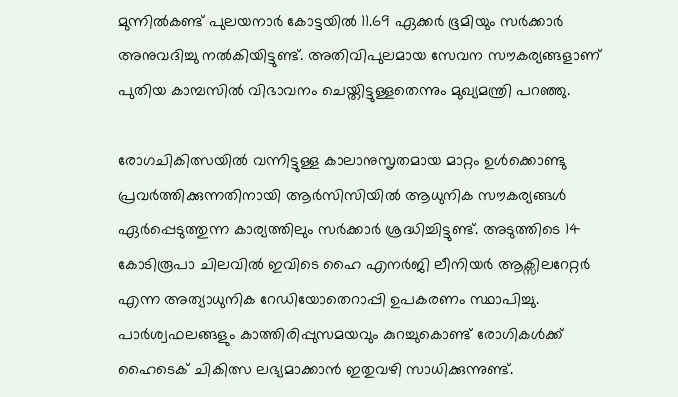മുന്നില്‍കണ്ട് പുലയനാര്‍ കോട്ടയില്‍ 11.69 ഏക്കര്‍ ഭൂമിയും സര്‍ക്കാര്‍ അനുവദിച്ചു നല്‍കിയിട്ടുണ്ട്. അതിവിപുലമായ സേവന സൗകര്യങ്ങളാണ് പുതിയ കാമ്പസില്‍ വിഭാവനം ചെയ്തിട്ടുള്ളതെന്നും മുഖ്യമന്ത്രി പറഞ്ഞു.

രോഗചികിത്സയില്‍ വന്നിട്ടുള്ള കാലാനുസൃതമായ മാറ്റം ഉള്‍ക്കൊണ്ടു പ്രവര്‍ത്തിക്കുന്നതിനായി ആര്‍സിസിയില്‍ ആധുനിക സൗകര്യങ്ങള്‍ ഏര്‍പ്പെടുത്തുന്ന കാര്യത്തിലും സര്‍ക്കാര്‍ ശ്രദ്ധിച്ചിട്ടുണ്ട്. അടുത്തിടെ 14 കോടിരൂപാ ചിലവില്‍ ഇവിടെ ഹൈ എനര്‍ജി ലീനിയര്‍ ആക്സിലറേറ്റര്‍ എന്ന അത്യാധുനിക റേഡിയോതെറാപ്പി ഉപകരണം സ്ഥാപിച്ചു. പാര്‍ശ്വഫലങ്ങളും കാത്തിരിപ്പുസമയവും കുറച്ചുകൊണ്ട് രോഗികള്‍ക്ക് ഹൈടെക് ചികിത്സ ലഭ്യമാക്കാന്‍ ഇതുവഴി സാധിക്കുന്നുണ്ട്.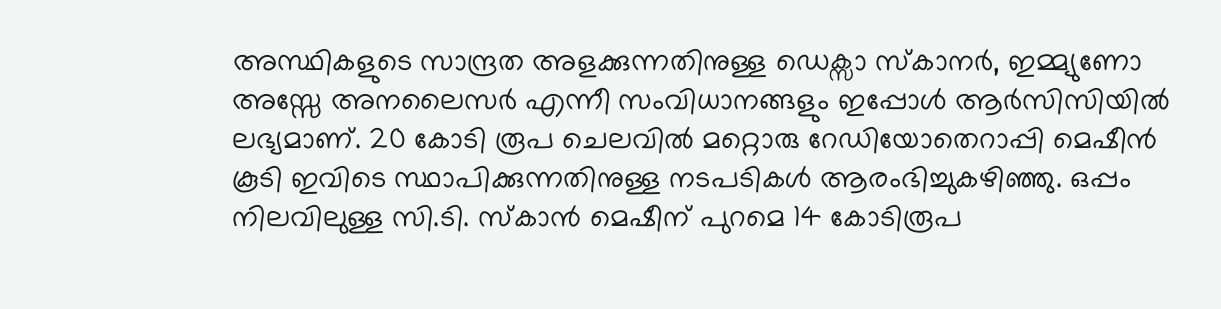അസ്ഥികളുടെ സാന്ദ്രത അളക്കുന്നതിനുള്ള ഡെക്സാ സ്‌കാനര്‍, ഇമ്മ്യുണോ അസ്സേ അനലൈസര്‍ എന്നീ സംവിധാനങ്ങളും ഇപ്പോള്‍ ആര്‍സിസിയില്‍ ലഭ്യമാണ്. 20 കോടി രൂപ ചെലവില്‍ മറ്റൊരു റേഡിയോതെറാപ്പി മെഷീന്‍ കൂടി ഇവിടെ സ്ഥാപിക്കുന്നതിനുള്ള നടപടികള്‍ ആരംഭിച്ചുകഴിഞ്ഞു. ഒപ്പം നിലവിലുള്ള സി.ടി. സ്‌കാന്‍ മെഷീന് പുറമെ 14 കോടിരൂപ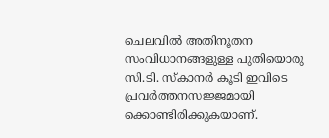ചെലവില്‍ അതിനൂതന സംവിധാനങ്ങളുള്ള പുതിയൊരു സി.ടി. സ്‌കാനര്‍ കൂടി ഇവിടെ പ്രവര്‍ത്തനസജ്ജമായി ക്കൊണ്ടിരിക്കുകയാണ്.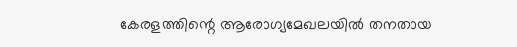കേരളത്തിന്റെ ആരോഗ്യമേഖലയില്‍ തനതായ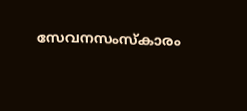സേവനസംസ്‌കാരം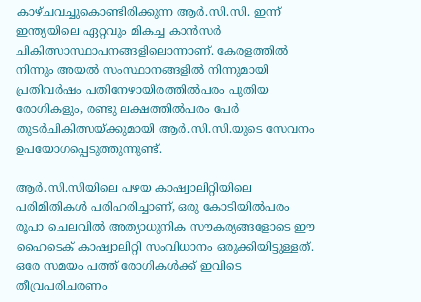കാഴ്ചവച്ചുകൊണ്ടിരിക്കുന്ന ആര്‍.സി.സി. ഇന്ന് ഇന്ത്യയിലെ ഏറ്റവും മികച്ച കാന്‍സര്‍ ചികിത്സാസ്ഥാപനങ്ങളിലൊന്നാണ്. കേരളത്തില്‍ നിന്നും അയല്‍ സംസ്ഥാനങ്ങളില്‍ നിന്നുമായി പ്രതിവര്‍ഷം പതിനേഴായിരത്തില്‍പരം പുതിയ രോഗികളും, രണ്ടു ലക്ഷത്തില്‍പരം പേര്‍ തുടര്‍ചികിത്സയ്ക്കുമായി ആര്‍.സി.സി.യുടെ സേവനം ഉപയോഗപ്പെടുത്തുന്നുണ്ട്.

ആര്‍.സി.സിയിലെ പഴയ കാഷ്വാലിറ്റിയിലെ പരിമിതികള്‍ പരിഹരിച്ചാണ്, ഒരു കോടിയില്‍പരം രൂപാ ചെലവില്‍ അത്യാധുനിക സൗകര്യങ്ങളോടെ ഈ ഹൈടെക് കാഷ്വാലിറ്റി സംവിധാനം ഒരുക്കിയിട്ടുള്ളത്. ഒരേ സമയം പത്ത് രോഗികള്‍ക്ക് ഇവിടെ തീവ്രപരിചരണം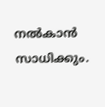നല്‍കാന്‍ സാധിക്കും.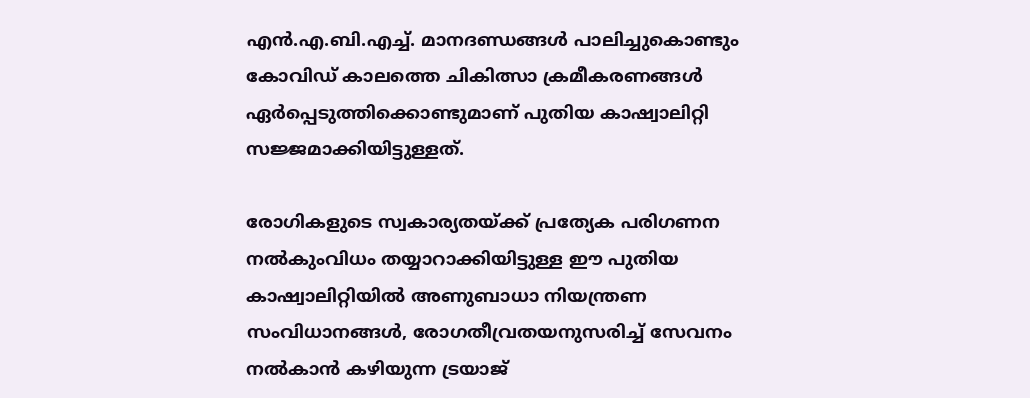എന്‍.എ.ബി.എച്ച്. മാനദണ്ഡങ്ങള്‍ പാലിച്ചുകൊണ്ടും കോവിഡ് കാലത്തെ ചികിത്സാ ക്രമീകരണങ്ങള്‍ ഏര്‍പ്പെടുത്തിക്കൊണ്ടുമാണ് പുതിയ കാഷ്വാലിറ്റി സജ്ജമാക്കിയിട്ടുള്ളത്.

രോഗികളുടെ സ്വകാര്യതയ്ക്ക് പ്രത്യേക പരിഗണന നല്‍കുംവിധം തയ്യാറാക്കിയിട്ടുള്ള ഈ പുതിയ കാഷ്വാലിറ്റിയില്‍ അണുബാധാ നിയന്ത്രണ സംവിധാനങ്ങള്‍, രോഗതീവ്രതയനുസരിച്ച് സേവനം നല്‍കാന്‍ കഴിയുന്ന ട്രയാജ്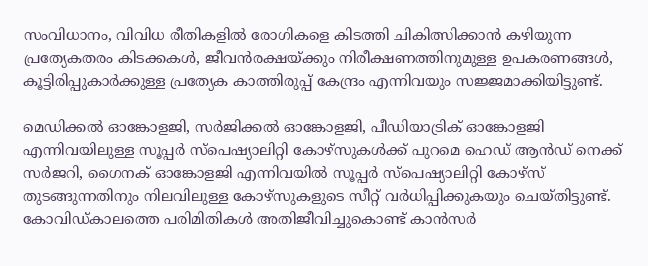സംവിധാനം, വിവിധ രീതികളില്‍ രോഗികളെ കിടത്തി ചികിത്സിക്കാന്‍ കഴിയുന്ന പ്രത്യേകതരം കിടക്കകള്‍, ജീവന്‍രക്ഷയ്ക്കും നിരീക്ഷണത്തിനുമുള്ള ഉപകരണങ്ങള്‍, കൂട്ടിരിപ്പുകാര്‍ക്കുള്ള പ്രത്യേക കാത്തിരുപ്പ് കേന്ദ്രം എന്നിവയും സജ്ജമാക്കിയിട്ടുണ്ട്.

മെഡിക്കല്‍ ഓങ്കോളജി, സര്‍ജിക്കല്‍ ഓങ്കോളജി, പീഡിയാട്രിക് ഓങ്കോളജി എന്നിവയിലുള്ള സൂപ്പര്‍ സ്പെഷ്യാലിറ്റി കോഴ്സുകള്‍ക്ക് പുറമെ ഹെഡ് ആന്‍ഡ് നെക്ക് സര്‍ജറി, ഗൈനക് ഓങ്കോളജി എന്നിവയില്‍ സൂപ്പര്‍ സ്പെഷ്യാലിറ്റി കോഴ്സ് തുടങ്ങുന്നതിനും നിലവിലുള്ള കോഴ്സുകളുടെ സീറ്റ് വര്‍ധിപ്പിക്കുകയും ചെയ്തിട്ടുണ്ട്. കോവിഡ്കാലത്തെ പരിമിതികള്‍ അതിജീവിച്ചുകൊണ്ട് കാന്‍സര്‍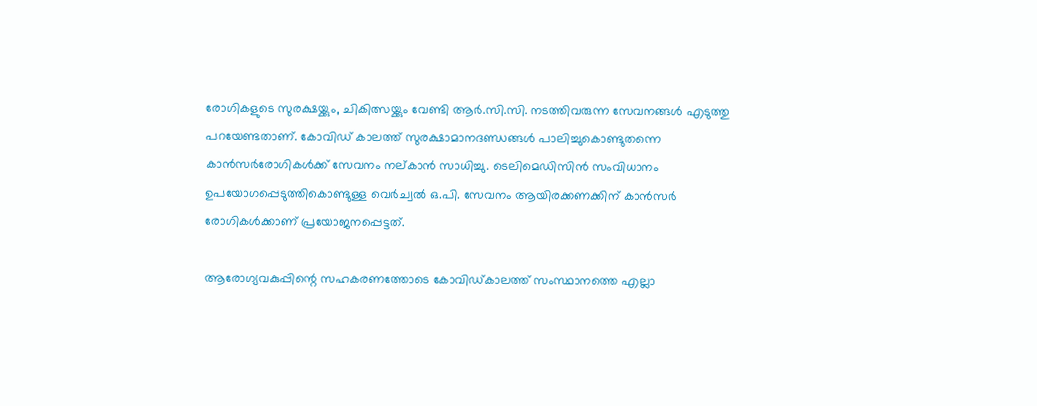രോഗികളുടെ സുരക്ഷയ്ക്കും, ചികിത്സയ്ക്കും വേണ്ടി ആര്‍.സി.സി. നടത്തിവരുന്ന സേവനങ്ങള്‍ എടുത്തു പറയേണ്ടതാണ്. കോവിഡ് കാലത്ത് സുരക്ഷാമാനദണ്ഡങ്ങള്‍ പാലിച്ചുകൊണ്ടുതന്നെ കാന്‍സര്‍രോഗികള്‍ക്ക് സേവനം നല്കാന്‍ സാധിച്ചു. ടെലിമെഡിസിന്‍ സംവിധാനം ഉപയോഗപ്പെടുത്തികൊണ്ടുള്ള വെര്‍ച്വല്‍ ഒ.പി. സേവനം ആയിരക്കണക്കിന് കാന്‍സര്‍ രോഗികള്‍ക്കാണ് പ്രയോജനപ്പെട്ടത്.

ആരോഗ്യവകുപ്പിന്റെ സഹകരണത്തോടെ കോവിഡ്കാലത്ത് സംസ്ഥാനത്തെ എല്ലാ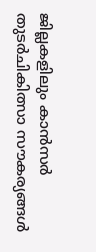ജില്ലകളിലും കാന്‍സര്‍ തുടര്‍ചികിത്സാ സൗകര്യങ്ങള്‍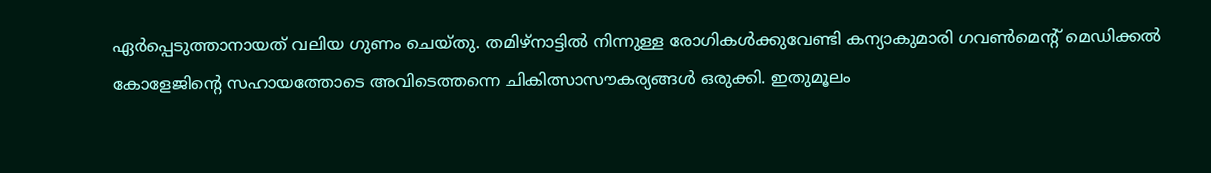ഏര്‍പ്പെടുത്താനായത് വലിയ ഗുണം ചെയ്തു. തമിഴ്നാട്ടില്‍ നിന്നുള്ള രോഗികള്‍ക്കുവേണ്ടി കന്യാകുമാരി ഗവണ്‍മെന്റ് മെഡിക്കല്‍ കോളേജിന്റെ സഹായത്തോടെ അവിടെത്തന്നെ ചികിത്സാസൗകര്യങ്ങള്‍ ഒരുക്കി. ഇതുമൂലം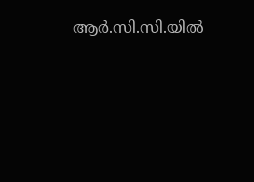ആര്‍.സി.സി.യില്‍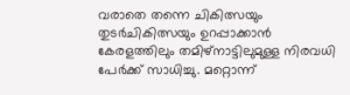വരാതെ തന്നെ ചികിത്സയും തുടര്‍ചികിത്സയും ഉറപ്പാക്കാന്‍ കേരളത്തിലും തമിഴ്നാട്ടിലുമുള്ള നിരവധി പേര്‍ക്ക് സാധിച്ചു. മറ്റൊന്ന്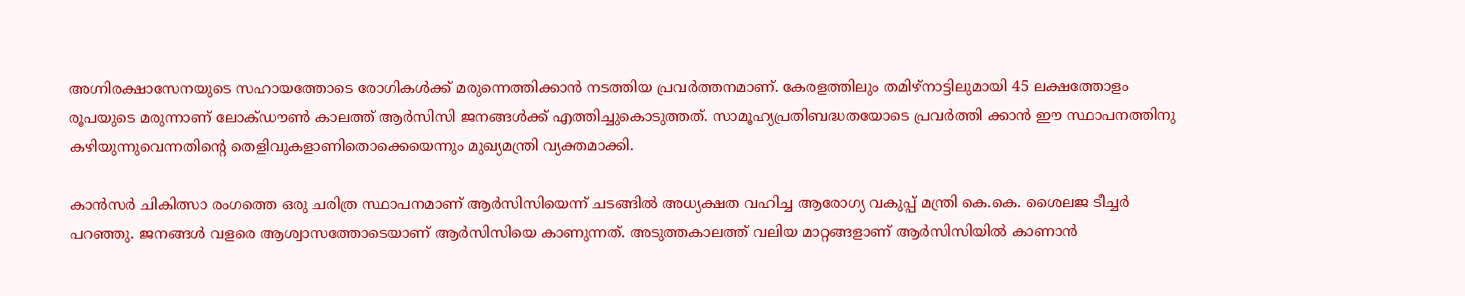അഗ്നിരക്ഷാസേനയുടെ സഹായത്തോടെ രോഗികള്‍ക്ക് മരുന്നെത്തിക്കാന്‍ നടത്തിയ പ്രവര്‍ത്തനമാണ്. കേരളത്തിലും തമിഴ്നാട്ടിലുമായി 45 ലക്ഷത്തോളം രൂപയുടെ മരുന്നാണ് ലോക്ഡൗണ്‍ കാലത്ത് ആര്‍സിസി ജനങ്ങള്‍ക്ക് എത്തിച്ചുകൊടുത്തത്. സാമൂഹ്യപ്രതിബദ്ധതയോടെ പ്രവര്‍ത്തി ക്കാന്‍ ഈ സ്ഥാപനത്തിനു കഴിയുന്നുവെന്നതിന്റെ തെളിവുകളാണിതൊക്കെയെന്നും മുഖ്യമന്ത്രി വ്യക്തമാക്കി.

കാന്‍സര്‍ ചികിത്സാ രംഗത്തെ ഒരു ചരിത്ര സ്ഥാപനമാണ് ആര്‍സിസിയെന്ന് ചടങ്ങില്‍ അധ്യക്ഷത വഹിച്ച ആരോഗ്യ വകുപ്പ് മന്ത്രി കെ.കെ. ശൈലജ ടീച്ചര്‍ പറഞ്ഞു. ജനങ്ങള്‍ വളരെ ആശ്വാസത്തോടെയാണ് ആര്‍സിസിയെ കാണുന്നത്. അടുത്തകാലത്ത് വലിയ മാറ്റങ്ങളാണ് ആര്‍സിസിയില്‍ കാണാന്‍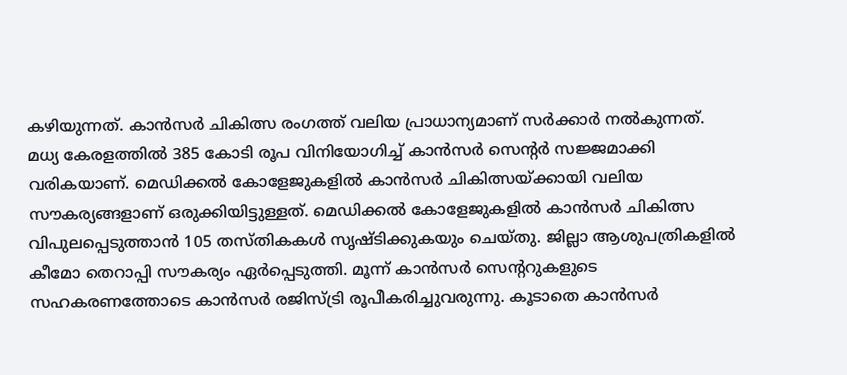കഴിയുന്നത്. കാന്‍സര്‍ ചികിത്സ രംഗത്ത് വലിയ പ്രാധാന്യമാണ് സര്‍ക്കാര്‍ നല്‍കുന്നത്. മധ്യ കേരളത്തില്‍ 385 കോടി രൂപ വിനിയോഗിച്ച് കാന്‍സര്‍ സെന്റര്‍ സജ്ജമാക്കി വരികയാണ്. മെഡിക്കല്‍ കോളേജുകളില്‍ കാന്‍സര്‍ ചികിത്സയ്ക്കായി വലിയ സൗകര്യങ്ങളാണ് ഒരുക്കിയിട്ടുള്ളത്. മെഡിക്കല്‍ കോളേജുകളില്‍ കാന്‍സര്‍ ചികിത്സ വിപുലപ്പെടുത്താന്‍ 105 തസ്തികകള്‍ സൃഷ്ടിക്കുകയും ചെയ്തു. ജില്ലാ ആശുപത്രികളില്‍ കീമോ തെറാപ്പി സൗകര്യം ഏര്‍പ്പെടുത്തി. മൂന്ന് കാന്‍സര്‍ സെന്ററുകളുടെ സഹകരണത്തോടെ കാന്‍സര്‍ രജിസ്ട്രി രൂപീകരിച്ചുവരുന്നു. കൂടാതെ കാന്‍സര്‍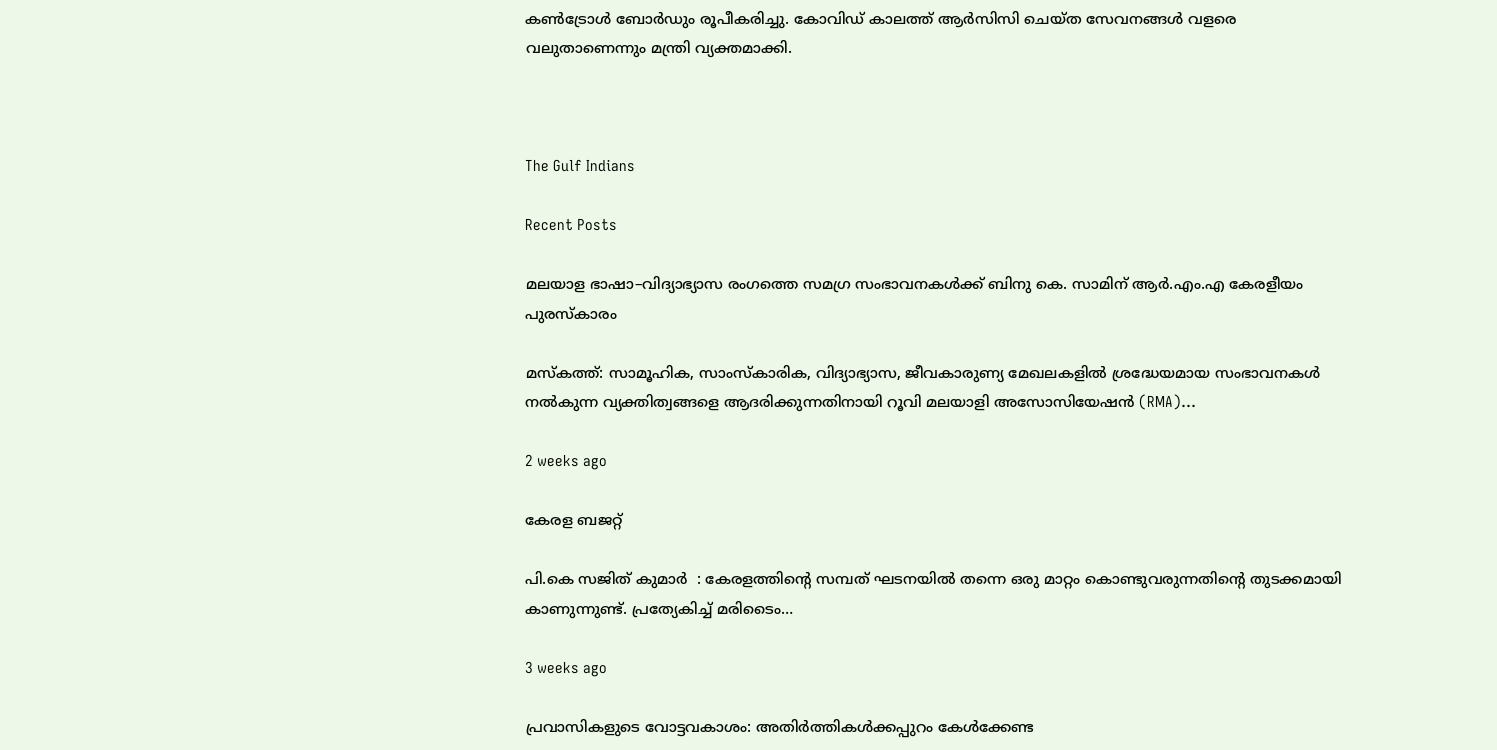കണ്‍ട്രോള്‍ ബോര്‍ഡും രൂപീകരിച്ചു. കോവിഡ് കാലത്ത് ആര്‍സിസി ചെയ്ത സേവനങ്ങള്‍ വളരെ വലുതാണെന്നും മന്ത്രി വ്യക്തമാക്കി.



The Gulf Indians

Recent Posts

മലയാള ഭാഷാ–വിദ്യാഭ്യാസ രംഗത്തെ സമഗ്ര സംഭാവനകൾക്ക് ബിനു കെ. സാമിന് ആർ.എം.എ കേരളീയം പുരസ്‌കാരം

മസ്കത്ത്: സാമൂഹിക, സാംസ്‌കാരിക, വിദ്യാഭ്യാസ, ജീവകാരുണ്യ മേഖലകളിൽ ശ്രദ്ധേയമായ സംഭാവനകൾ നൽകുന്ന വ്യക്തിത്വങ്ങളെ ആദരിക്കുന്നതിനായി റൂവി മലയാളി അസോസിയേഷൻ (RMA)…

2 weeks ago

കേരള ബജറ്റ്

പി.കെ സജിത് കുമാര്‍  : കേരളത്തിന്റെ സമ്പത് ഘടനയിൽ തന്നെ ഒരു മാറ്റം കൊണ്ടുവരുന്നതിന്റെ തുടക്കമായി കാണുന്നുണ്ട്. പ്രത്യേകിച്ച് മരിടൈം…

3 weeks ago

പ്രവാസികളുടെ വോട്ടവകാശം: അതിർത്തികൾക്കപ്പുറം കേൾക്കേണ്ട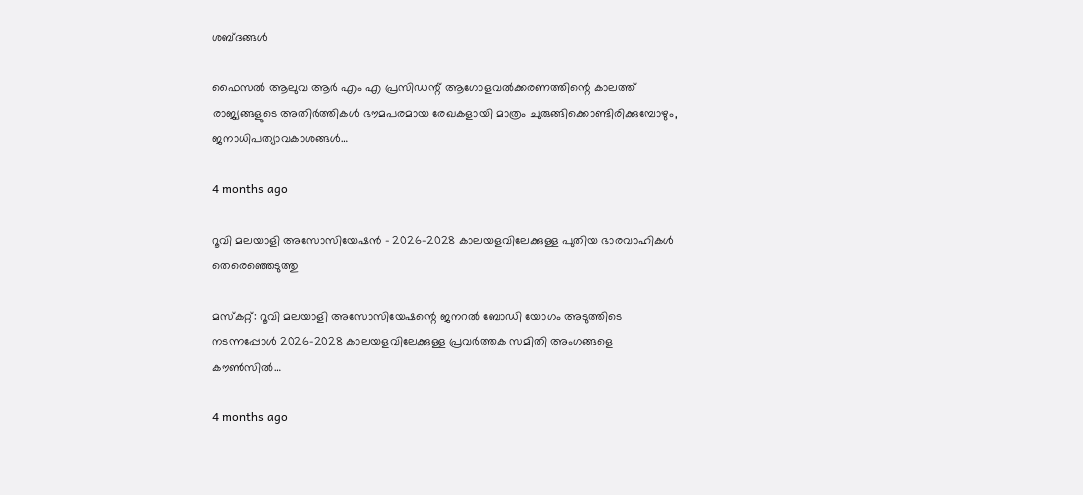ശബ്ദങ്ങൾ

ഫൈസൽ ആലുവ ആർ എം എ പ്രസിഡന്റ് ആഗോളവൽക്കരണത്തിന്റെ കാലത്ത് രാജ്യങ്ങളുടെ അതിർത്തികൾ ഭൗമപരമായ രേഖകളായി മാത്രം ചുരുങ്ങിക്കൊണ്ടിരിക്കുമ്പോഴും, ജനാധിപത്യാവകാശങ്ങൾ…

4 months ago

റൂവി മലയാളി അസോസിയേഷൻ – 2026–2028 കാലയളവിലേക്കുള്ള പുതിയ ഭാരവാഹികൾ തെരെഞ്ഞെടുത്തു

മസ്കറ്റ്: റൂവി മലയാളി അസോസിയേഷന്റെ ജനറൽ ബോഡി യോഗം അടുത്തിടെ നടന്നപ്പോൾ 2026–2028 കാലയളവിലേക്കുള്ള പ്രവർത്തക സമിതി അംഗങ്ങളെ കൗൺസിൽ…

4 months ago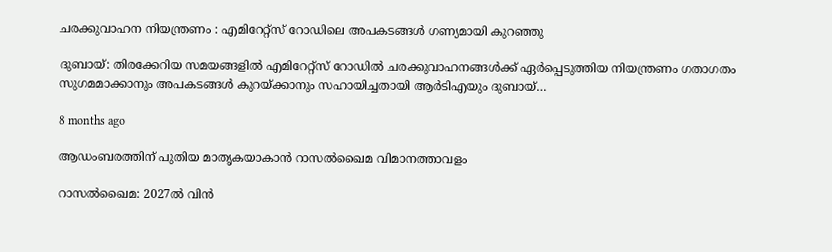ചരക്കുവാഹന നിയന്ത്രണം : എമിറേറ്റ്സ് റോഡിലെ അപകടങ്ങൾ ഗണ്യമായി കുറഞ്ഞു

ദുബായ്: തിരക്കേറിയ സമയങ്ങളിൽ എമിറേറ്റ്സ് റോഡിൽ ചരക്കുവാഹനങ്ങൾക്ക് ഏർപ്പെടുത്തിയ നിയന്ത്രണം ഗതാഗതം സുഗമമാക്കാനും അപകടങ്ങൾ കുറയ്ക്കാനും സഹായിച്ചതായി ആർടിഎയും ദുബായ്…

8 months ago

ആഡംബരത്തിന് പുതിയ മാതൃകയാകാൻ റാസൽഖൈമ വിമാനത്താവളം

റാസൽഖൈമ: 2027ൽ വിൻ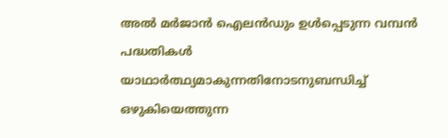അൽ മർജാൻ ഐലൻഡും ഉൾപ്പെടുന്ന വമ്പൻ പദ്ധതികൾ യാഥാർത്ഥ്യമാകുന്നതിനോടനുബന്ധിച്ച് ഒഴുകിയെത്തുന്ന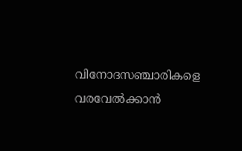വിനോദസഞ്ചാരികളെ വരവേൽക്കാൻ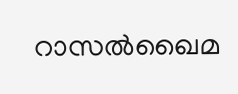റാസൽഖൈമ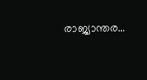രാജ്യാന്തര…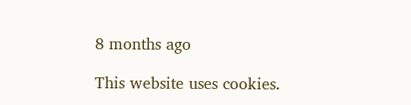8 months ago

This website uses cookies.